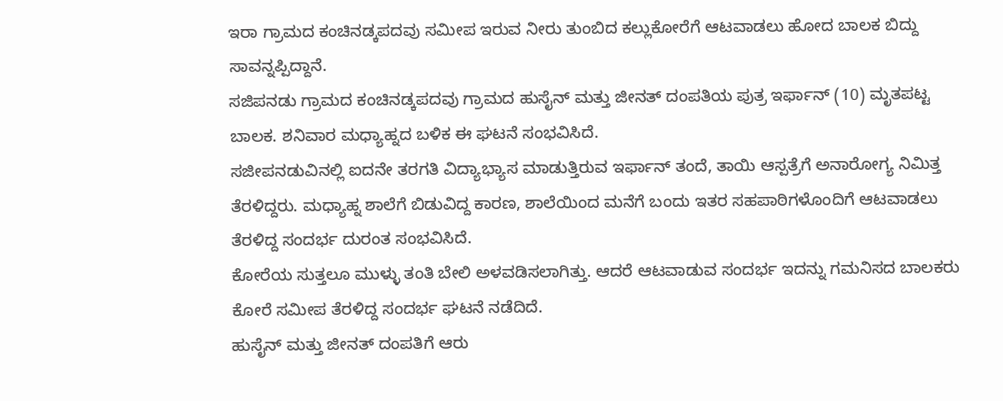ಇರಾ ಗ್ರಾಮದ ಕಂಚಿನಡ್ಕಪದವು ಸಮೀಪ ಇರುವ ನೀರು ತುಂಬಿದ ಕಲ್ಲುಕೋರೆಗೆ ಆಟವಾಡಲು ಹೋದ ಬಾಲಕ ಬಿದ್ದು ಸಾವನ್ನಪ್ಪಿದ್ದಾನೆ.
ಸಜಿಪನಡು ಗ್ರಾಮದ ಕಂಚಿನಡ್ಕಪದವು ಗ್ರಾಮದ ಹುಸೈನ್ ಮತ್ತು ಜೀನತ್ ದಂಪತಿಯ ಪುತ್ರ ಇರ್ಫಾನ್ (10) ಮೃತಪಟ್ಟ ಬಾಲಕ. ಶನಿವಾರ ಮಧ್ಯಾಹ್ನದ ಬಳಿಕ ಈ ಘಟನೆ ಸಂಭವಿಸಿದೆ.
ಸಜೀಪನಡುವಿನಲ್ಲಿ ಐದನೇ ತರಗತಿ ವಿದ್ಯಾಭ್ಯಾಸ ಮಾಡುತ್ತಿರುವ ಇರ್ಫಾನ್ ತಂದೆ, ತಾಯಿ ಆಸ್ಪತ್ರೆಗೆ ಅನಾರೋಗ್ಯ ನಿಮಿತ್ತ ತೆರಳಿದ್ದರು. ಮಧ್ಯಾಹ್ನ ಶಾಲೆಗೆ ಬಿಡುವಿದ್ದ ಕಾರಣ, ಶಾಲೆಯಿಂದ ಮನೆಗೆ ಬಂದು ಇತರ ಸಹಪಾಠಿಗಳೊಂದಿಗೆ ಆಟವಾಡಲು ತೆರಳಿದ್ದ ಸಂದರ್ಭ ದುರಂತ ಸಂಭವಿಸಿದೆ.
ಕೋರೆಯ ಸುತ್ತಲೂ ಮುಳ್ಳು ತಂತಿ ಬೇಲಿ ಅಳವಡಿಸಲಾಗಿತ್ತು. ಆದರೆ ಆಟವಾಡುವ ಸಂದರ್ಭ ಇದನ್ನು ಗಮನಿಸದ ಬಾಲಕರು ಕೋರೆ ಸಮೀಪ ತೆರಳಿದ್ದ ಸಂದರ್ಭ ಘಟನೆ ನಡೆದಿದೆ.
ಹುಸೈನ್ ಮತ್ತು ಜೀನತ್ ದಂಪತಿಗೆ ಆರು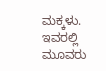ಮಕ್ಕಳು. ಇವರಲ್ಲಿ ಮೂವರು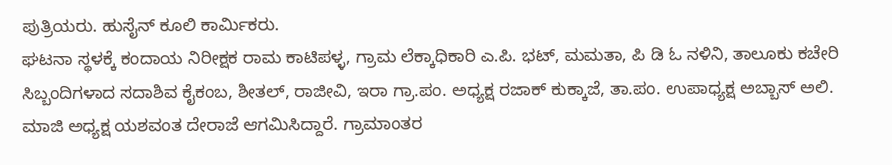ಪುತ್ರಿಯರು. ಹುಸೈನ್ ಕೂಲಿ ಕಾರ್ಮಿಕರು.
ಘಟನಾ ಸ್ಥಳಕ್ಕೆ ಕಂದಾಯ ನಿರೀಕ್ಷಕ ರಾಮ ಕಾಟಿಪಳ್ಳ, ಗ್ರಾಮ ಲೆಕ್ಕಾಧಿಕಾರಿ ಎ.ಪಿ. ಭಟ್, ಮಮತಾ, ಪಿ ಡಿ ಓ ನಳಿನಿ, ತಾಲೂಕು ಕಚೇರಿ ಸಿಬ್ಬಂದಿಗಳಾದ ಸದಾಶಿವ ಕೈಕಂಬ, ಶೀತಲ್, ರಾಜೀವಿ, ಇರಾ ಗ್ರಾ.ಪಂ. ಅಧ್ಯಕ್ಷ ರಜಾಕ್ ಕುಕ್ಕಾಜೆ, ತಾ.ಪಂ. ಉಪಾಧ್ಯಕ್ಷ ಅಬ್ಬಾಸ್ ಅಲಿ. ಮಾಜಿ ಅಧ್ಯಕ್ಷ ಯಶವಂತ ದೇರಾಜೆ ಆಗಮಿಸಿದ್ದಾರೆ. ಗ್ರಾಮಾಂತರ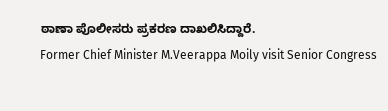ಠಾಣಾ ಪೊಲೀಸರು ಪ್ರಕರಣ ದಾಖಲಿಸಿದ್ದಾರೆ.
Former Chief Minister M.Veerappa Moily visit Senior Congress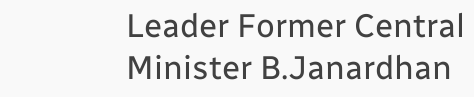Leader Former Central Minister B.Janardhan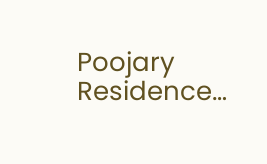Poojary Residence…